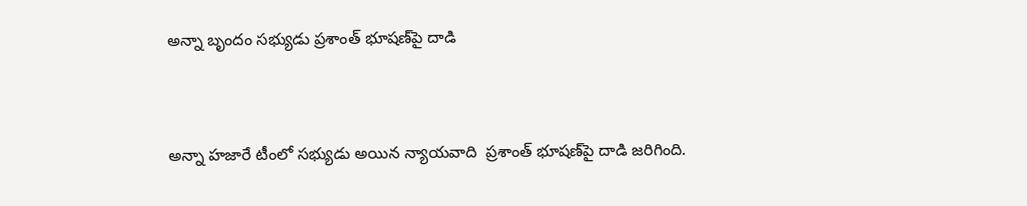అన్నా బృందం స‌భ్యుడు ప్రశాంత్ భూష‌ణ్‌పై దాడి


అన్నా హ‌జారే టీంలో స‌భ్యుడు అయిన న్యాయ‌వాది  ప్రశాంత్ భూష‌ణ్‌పై దాడి జ‌రిగింది.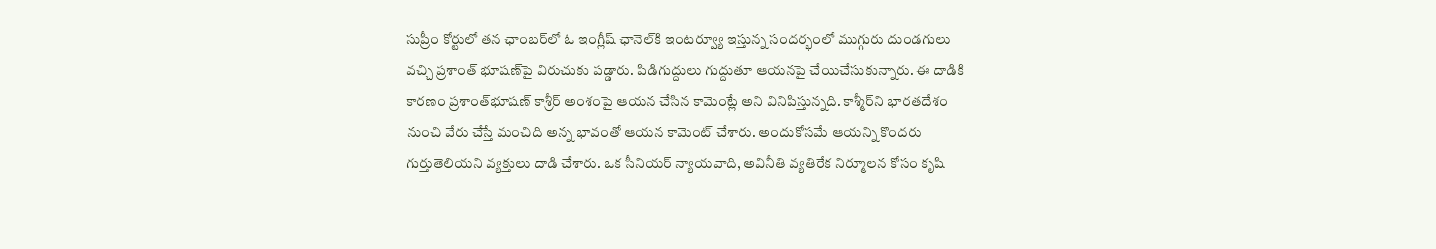సుప్రీం కోర్టులో త‌న ఛాంబ‌ర్‌లో ఓ ఇంగ్లీష్ ఛానెల్‌కి ఇంట‌ర్వ్యూ ఇస్తున్న సంద‌ర్భంలో ముగ్గురు దుండ‌గులు వ‌చ్చి ప్రశాంత్ భూష‌ణ్‌పై విరుచుకు ప‌డ్డారు. పిడిగుద్దులు గుద్దుతూ ఆయ‌న‌పై చేయిచేసుకున్నారు. ఈ దాడికి కార‌ణం ప్రశాంత్‌భూష‌ణ్ కాశ్రీర్ అంశంపై ఆయ‌న చేసిన కామెంట్లే అని వినిపిస్తున్నది. కాశ్మీర్‌ని భార‌త‌దేశం నుంచి వేరు చేస్తే మంచిది అన్న భావంతో ఆయ‌న కామెంట్ చేశారు. అందుకోస‌మే ఆయ‌న్ని కొంద‌రు గుర్తుతెలియ‌ని వ్యక్తులు దాడి చేశారు. ఒక సీనియ‌ర్ న్యాయ‌వాది, అవినీతి వ్యతిరేక నిర్మూల‌న కోసం కృషి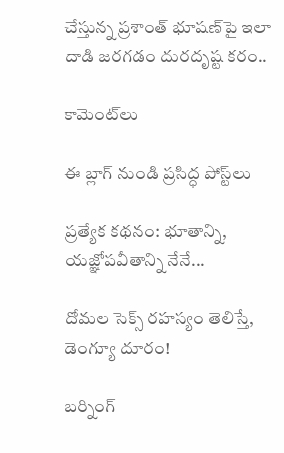చేస్తున్న ప్రశాంత్ భూష‌ణ్‌పై ఇలా దాడి జ‌ర‌గ‌డం దుర‌దృష్ట క‌రం..

కామెంట్‌లు

ఈ బ్లాగ్ నుండి ప్రసిద్ధ పోస్ట్‌లు

ప్రత్యేక కథనం: భూతాన్ని, యజ్ఞోపవీతాన్ని నేనే...

దోమల సెక్స్ రహస్యం తెలిస్తే, డెంగ్యూ దూరం!

బర్నింగ్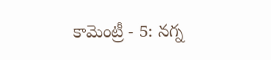కామెంట్రీ - 5: నగ్న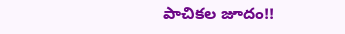పాచికల జూదం!!